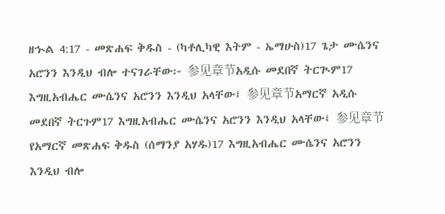ዘኍል 4:17 - መጽሐፍ ቅዱስ - (ካቶሊካዊ እትም - ኤማሁስ)17 ጌታ ሙሴንና አሮንን እንዲህ ብሎ ተናገራቸው፦ 参见章节አዲሱ መደበኛ ትርጒም17 እግዚአብሔር ሙሴንና አሮንን እንዲህ አላቸው፤ 参见章节አማርኛ አዲሱ መደበኛ ትርጉም17 እግዚአብሔር ሙሴንና አሮንን እንዲህ አላቸው፤ 参见章节የአማርኛ መጽሐፍ ቅዱስ (ሰማንያ አሃዱ)17 እግዚአብሔር ሙሴንና አሮንን እንዲህ ብሎ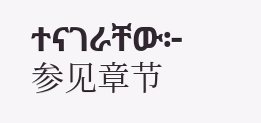ተናገራቸው፦ 参见章节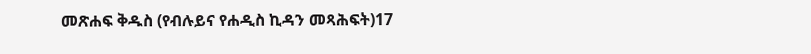መጽሐፍ ቅዱስ (የብሉይና የሐዲስ ኪዳን መጻሕፍት)17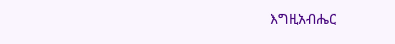እግዚአብሔር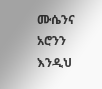ሙሴንና አሮንን እንዲህ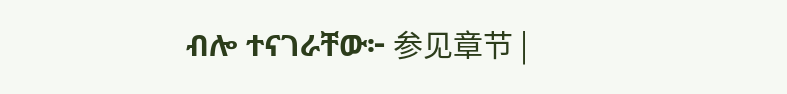ብሎ ተናገራቸው፦ 参见章节 |